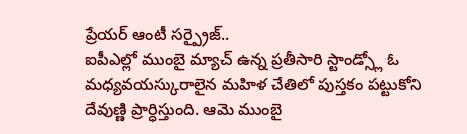ప్రేయర్ ఆంటీ సర్ప్రైజ్..
ఐపీఎల్లో ముంబై మ్యాచ్ ఉన్న ప్రతీసారి స్టాండ్స్లో ఓ మధ్యవయస్కురాలైన మహిళ చేతిలో పుస్తకం పట్టుకోని దేవుణ్ణి ప్రార్ధిస్తుంది. ఆమె ముంబై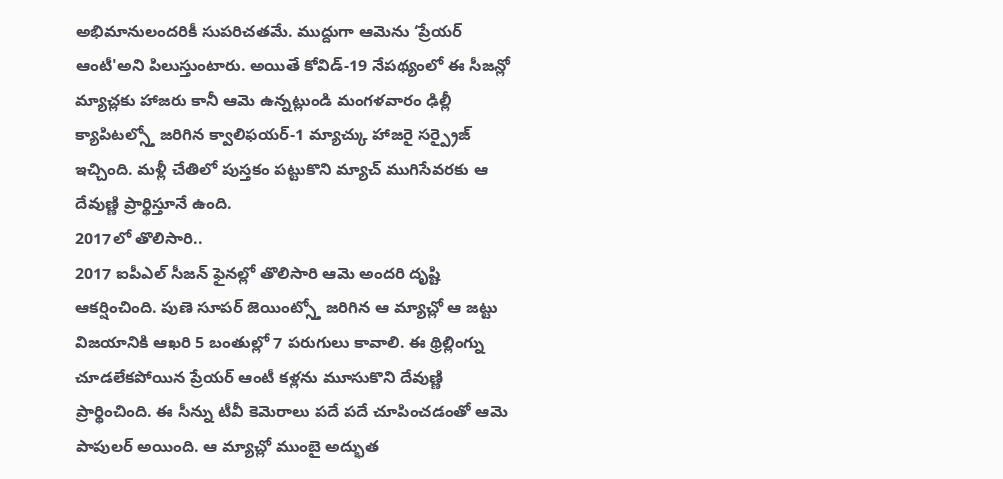అభిమానులందరికీ సుపరిచతమే. ముద్దుగా ఆమెను ‘ప్రేయర్ ఆంటీ'అని పిలుస్తుంటారు. అయితే కోవిడ్-19 నేపథ్యంలో ఈ సీజన్లో మ్యాచ్లకు హాజరు కానీ ఆమె ఉన్నట్లుండి మంగళవారం ఢిల్లీ క్యాపిటల్స్తో జరిగిన క్వాలిఫయర్-1 మ్యాచ్కు హాజరై సర్ప్రైజ్ ఇచ్చింది. మళ్లీ చేతిలో పుస్తకం పట్టుకొని మ్యాచ్ ముగిసేవరకు ఆ దేవుణ్ణి ప్రార్థిస్తూనే ఉంది.
2017లో తొలిసారి..
2017 ఐపీఎల్ సీజన్ ఫైనల్లో తొలిసారి ఆమె అందరి దృష్టి ఆకర్షించింది. పుణె సూపర్ జెయింట్స్తో జరిగిన ఆ మ్యాచ్లో ఆ జట్టు విజయానికి ఆఖరి 5 బంతుల్లో 7 పరుగులు కావాలి. ఈ థ్రిల్లింగ్ను చూడలేకపోయిన ప్రేయర్ ఆంటీ కళ్లను మూసుకొని దేవుణ్ణి ప్రార్థించింది. ఈ సీన్ను టీవీ కెమెరాలు పదే పదే చూపించడంతో ఆమె పాపులర్ అయింది. ఆ మ్యాచ్లో ముంబై అద్భుత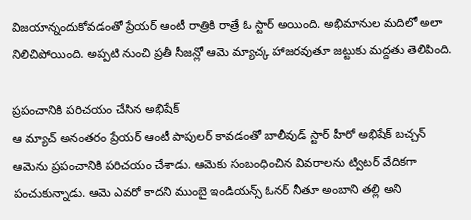విజయాన్నందుకోవడంతో ప్రేయర్ ఆంటీ రాత్రికి రాత్రే ఓ స్టార్ అయింది. అభిమానుల మదిలో అలా నిలిచిపోయింది. అప్పటి నుంచి ప్రతీ సీజన్లో ఆమె మ్యాచ్క హాజరవుతూ జట్టుకు మద్దతు తెలిపింది.

ప్రపంచానికి పరిచయం చేసిన అభిషేక్
ఆ మ్యాచ్ అనంతరం ప్రేయర్ ఆంటీ పాపులర్ కావడంతో బాలీవుడ్ స్టార్ హీరో అభిషేక్ బచ్చన్ ఆమెను ప్రపంచానికి పరిచయం చేశాడు. ఆమెకు సంబంధించిన వివరాలను ట్విటర్ వేదికగా పంచుకున్నాడు. ఆమె ఎవరో కాదని ముంబై ఇండియన్స్ ఓనర్ నీతూ అంబాని తల్లి అని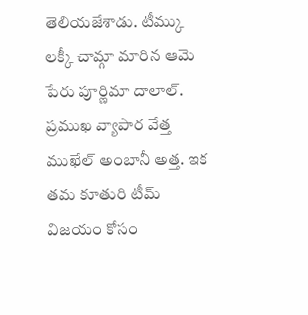తెలియజేశాడు. టీమ్కు లక్కీ చామ్గా మారిన ఆమె పేరు పూర్ణిమా దాలాల్. ప్రముఖ వ్యాపార వేత్త ముఖేల్ అంబానీ అత్త. ఇక తమ కూతురి టీమ్ విజయం కోసం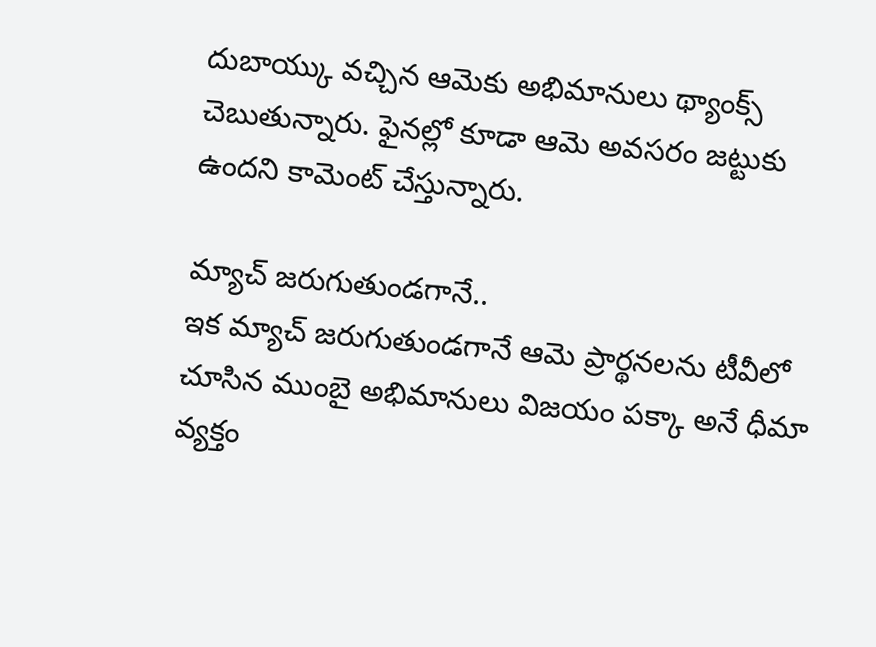దుబాయ్కు వచ్చిన ఆమెకు అభిమానులు థ్యాంక్స్ చెబుతున్నారు. ఫైనల్లో కూడా ఆమె అవసరం జట్టుకు ఉందని కామెంట్ చేస్తున్నారు.

మ్యాచ్ జరుగుతుండగానే..
ఇక మ్యాచ్ జరుగుతుండగానే ఆమె ప్రార్థనలను టీవీలో చూసిన ముంబై అభిమానులు విజయం పక్కా అనే ధీమా వ్యక్తం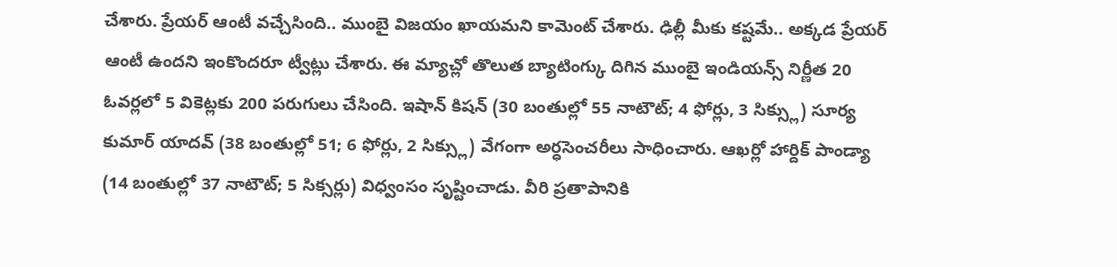చేశారు. ప్రేయర్ ఆంటీ వచ్చేసింది.. ముంబై విజయం ఖాయమని కామెంట్ చేశారు. ఢిల్లీ మీకు కష్టమే.. అక్కడ ప్రేయర్ ఆంటీ ఉందని ఇంకొందరూ ట్వీట్లు చేశారు. ఈ మ్యాచ్లో తొలుత బ్యాటింగ్కు దిగిన ముంబై ఇండియన్స్ నిర్ణీత 20 ఓవర్లలో 5 వికెట్లకు 200 పరుగులు చేసింది. ఇషాన్ కిషన్ (30 బంతుల్లో 55 నాటౌట్; 4 ఫోర్లు, 3 సిక్స్లు) సూర్య కుమార్ యాదవ్ (38 బంతుల్లో 51; 6 ఫోర్లు, 2 సిక్స్లు) వేగంగా అర్ధసెంచరీలు సాధించారు. ఆఖర్లో హార్దిక్ పాండ్యా (14 బంతుల్లో 37 నాటౌట్; 5 సిక్సర్లు) విధ్వంసం సృష్టించాడు. వీరి ప్రతాపానికి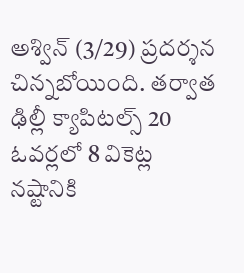అశ్విన్ (3/29) ప్రదర్శన చిన్నబోయింది. తర్వాత ఢిల్లీ క్యాపిటల్స్ 20 ఓవర్లలో 8 వికెట్ల నష్టానికి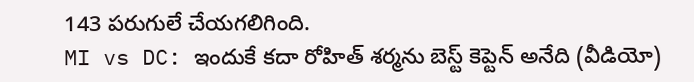143 పరుగులే చేయగలిగింది.
MI vs DC: ఇందుకే కదా రోహిత్ శర్మను బెస్ట్ కెప్టెన్ అనేది (వీడియో)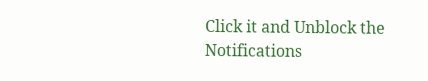Click it and Unblock the Notifications